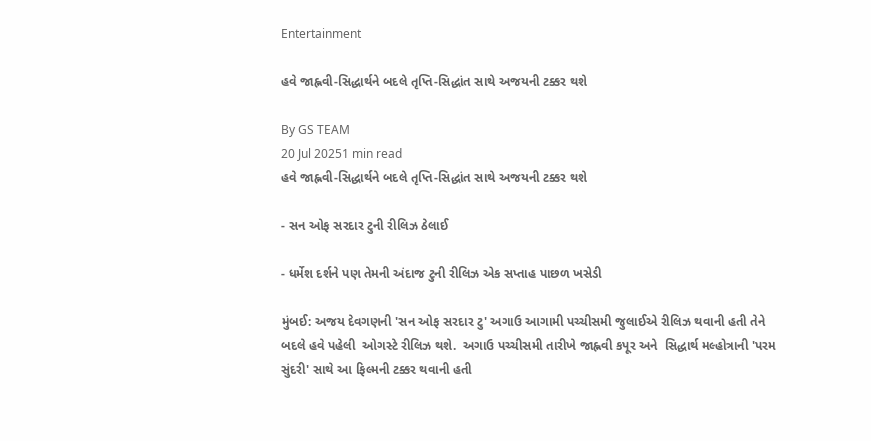Entertainment

હવે જાહ્નવી-સિદ્ધાર્થને બદલે તૃપ્તિ-સિદ્ધાંત સાથે અજયની ટક્કર થશે

By GS TEAM
20 Jul 20251 min read
હવે જાહ્નવી-સિદ્ધાર્થને બદલે તૃપ્તિ-સિદ્ધાંત સાથે અજયની ટક્કર થશે

- સન ઓફ સરદાર ટુની રીલિઝ ઠેલાઈ

- ધર્મેશ દર્શને પણ તેમની અંદાજ ટુની રીલિઝ એક સપ્તાહ પાછળ ખસેડી

મુંબઈ: અજય દેવગણની 'સન ઓફ સરદાર ટુ' અગાઉ આગામી પચ્ચીસમી જુલાઈએ રીલિઝ થવાની હતી તેને બદલે હવે પહેલી  ઓગસ્ટે રીલિઝ થશે.  અગાઉ પચ્ચીસમી તારીખે જાહ્નવી કપૂર અને  સિદ્ધાર્થ મલ્હોત્રાની 'પરમ સુંદરી' સાથે આ ફિલ્મની ટક્કર થવાની હતી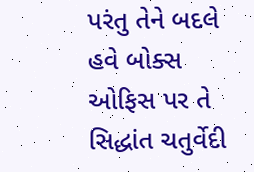પરંતુ તેને બદલે હવે બોક્સ ઓફિસ પર તે  સિદ્ધાંત ચતુર્વેદી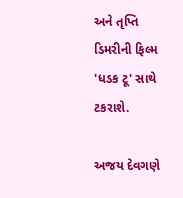અને તૃપ્તિ ડિમરીની ફિલ્મ 'ધડક ટૂ' સાથે ટકરાશે.

અજય દેવગણે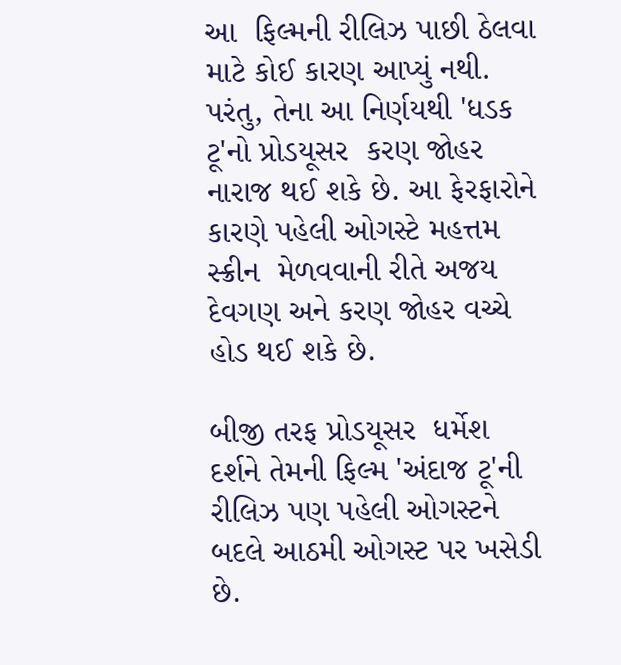આ  ફિલ્મની રીલિઝ પાછી ઠેલવા  માટે કોઈ કારણ આપ્યું નથી. પરંતુ, તેના આ નિર્ણયથી 'ધડક ટૂ'નો પ્રોડયૂસર  કરણ જોહર નારાજ થઈ શકે છે. આ ફેરફારોને કારણે પહેલી ઓગસ્ટે મહત્તમ સ્ક્રીન  મેળવવાની રીતે અજય દેવગણ અને કરણ જોહર વચ્ચે હોડ થઈ શકે છે.

બીજી તરફ પ્રોડયૂસર  ધર્મેશ દર્શને તેમની ફિલ્મ 'અંદાજ ટૂ'ની રીલિઝ પણ પહેલી ઓગસ્ટને બદલે આઠમી ઓગસ્ટ પર ખસેડી છે.